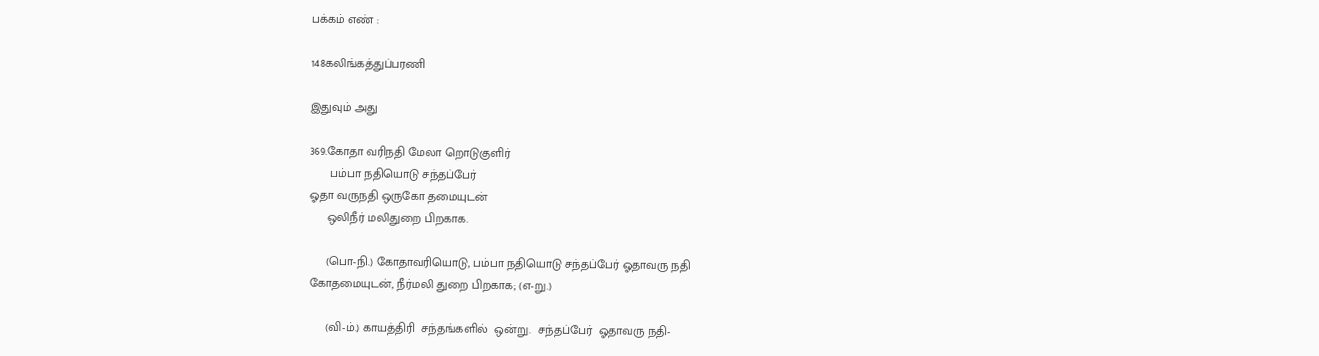பக்கம் எண் :

148கலிங்கத்துப்பரணி

இதுவும் அது

369.கோதா வரிநதி மேலா றொடுகுளிர்
      பம்பா நதியொடு சந்தப்பேர்
ஓதா வருநதி ஒருகோ தமையுடன்
     ஒலிநீர் மலிதுறை பிறகாக.

     (பொ-நி.) கோதாவரியொடு, பம்பா நதியொடு சந்தப்பேர் ஓதாவரு நதி
கோதமையுடன், நீர்மலி துறை பிறகாக; (எ-று.)

     (வி-ம்.) காயத்திரி  சந்தங்களில்  ஒன்று.  சந்தப்பேர்  ஓதாவரு நதி-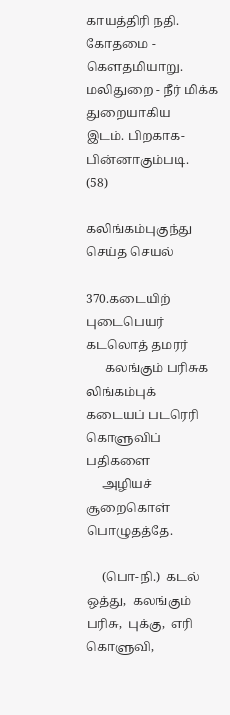காயத்திரி நதி. கோதமை - கௌதமியாறு. மலிதுறை - நீர் மிக்க துறையாகிய
இடம். பிறகாக-பின்னாகும்படி.                                 (58)

கலிங்கம்புகுந்து செய்த செயல்

370.கடையிற் புடைபெயர் கடலொத் தமரர்
      கலங்கும் பரிசுக லிங்கம்புக்
கடையப் படரெரி கொளுவிப் பதிகளை
     அழியச் சூறைகொள் பொழுதத்தே.

     (பொ-நி.)  கடல்  ஒத்து,  கலங்கும்  பரிசு,  புக்கு,  எரி   கொளுவி,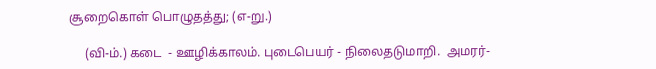சூறைகொள் பொழுதத்து; (எ-று.)

     (வி-ம்.) கடை  - ஊழிக்காலம். புடைபெயர் - நிலைதடுமாறி.  அமரர்-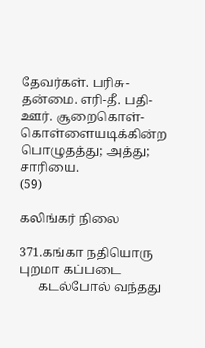தேவர்கள். பரிசு-தன்மை. எரி-தீ. பதி-ஊர். சூறைகொள்-கொள்ளையடிக்கின்ற
பொழுதத்து; அத்து; சாரியை.                                (59)

கலிங்கர் நிலை

371.கங்கா நதியொரு புறமா கப்படை
      கடல்போல் வந்தது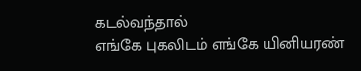கடல்வந்தால்
எங்கே புகலிடம் எங்கே யினியரண்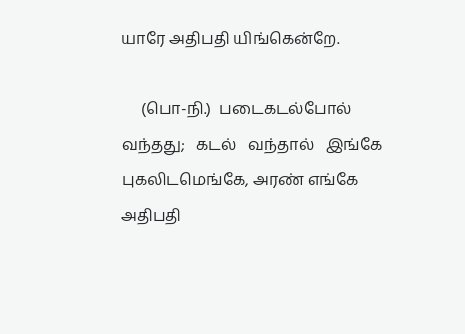யாரே அதிபதி யிங்கென்றே.

     (பொ-நி.)  படைகடல்போல்   வந்தது;   கடல்   வந்தால்   இங்கே
புகலிடமெங்கே, அரண் எங்கே அதிபதி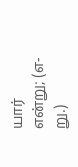யார் என்று; (எ-று.)